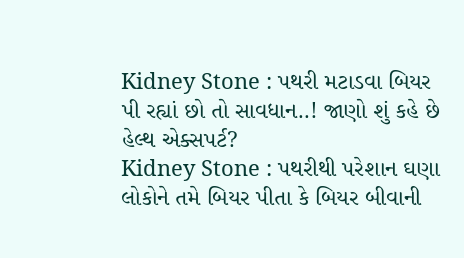Kidney Stone : પથરી મટાડવા બિયર પી રહ્યાં છો તો સાવધાન..! જાણો શું કહે છે હેલ્થ એક્સપર્ટ?
Kidney Stone : પથરીથી પરેશાન ઘણા લોકોને તમે બિયર પીતા કે બિયર બીવાની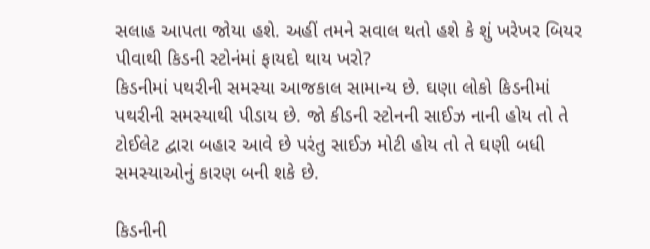સલાહ આપતા જોયા હશે. અહીં તમને સવાલ થતો હશે કે શું ખરેખર બિયર પીવાથી કિડની સ્ટોનંમાં ફાયદો થાય ખરો?
કિડનીમાં પથરીની સમસ્યા આજકાલ સામાન્ય છે. ઘણા લોકો કિડનીમાં પથરીની સમસ્યાથી પીડાય છે. જો કીડની સ્ટોનની સાઈઝ નાની હોય તો તે ટોઈલેટ દ્વારા બહાર આવે છે પરંતુ સાઈઝ મોટી હોય તો તે ઘણી બધી સમસ્યાઓનું કારણ બની શકે છે.

કિડનીની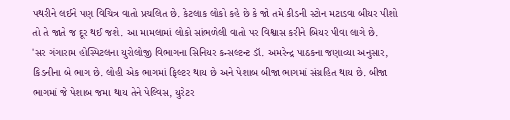પથરીને લઈને પણ વિચિત્ર વાતો પ્રચલિત છે. કેટલાક લોકો કહે છે કે જો તમે કીડની સ્ટોન મટાડવા બીયર પીશો તો તે જાતે જ દૂર થઈ જશે. આ મામલામાં લોકો સાંભળેલી વાતો પર વિશ્વાસ કરીને બિયર પીવા લાગે છે.
'સર ગંગારામ હોસ્પિટલના યુરોલોજી વિભાગના સિનિયર કન્સલ્ટન્ટ ડૉ. અમરેન્દ્ર પાઠકના જણાવ્યા અનુસાર, કિડનીના બે ભાગ છે. લોહી એક ભાગમાં ફિલ્ટર થાય છે અને પેશાબ બીજા ભાગમાં સંગ્રહિત થાય છે. બીજા ભાગમાં જે પેશાબ જમા થાય તેને પેલ્વિસ, યુરેટર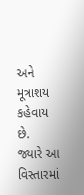અને મૂત્રાશય કહેવાય છે.
જ્યારે આ વિસ્તારમાં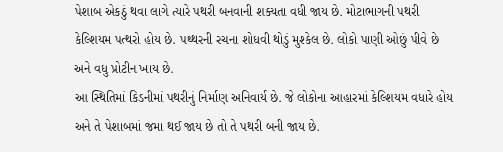પેશાબ એકઠું થવા લાગે ત્યારે પથરી બનવાની શક્યતા વધી જાય છે. મોટાભાગની પથરી કેલ્શિયમ પત્થરો હોય છે. પથ્થરની રચના શોધવી થોડું મુશ્કેલ છે. લોકો પાણી ઓછું પીવે છે અને વધુ પ્રોટીન ખાય છે.
આ સ્થિતિમાં કિડનીમાં પથરીનું નિર્માણ અનિવાર્ય છે. જે લોકોના આહારમાં કેલ્શિયમ વધારે હોય અને તે પેશાબમાં જમા થઈ જાય છે તો તે પથરી બની જાય છે.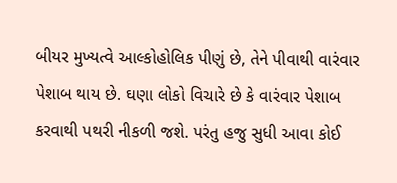બીયર મુખ્યત્વે આલ્કોહોલિક પીણું છે, તેને પીવાથી વારંવાર પેશાબ થાય છે. ઘણા લોકો વિચારે છે કે વારંવાર પેશાબ કરવાથી પથરી નીકળી જશે. પરંતુ હજુ સુધી આવા કોઈ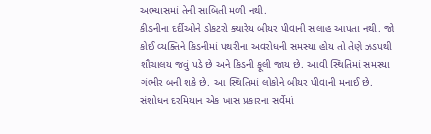અભ્યાસમાં તેની સાબિતી મળી નથી.
કીડનીના દર્દીઓને ડોકટરો ક્યારેય બીયર પીવાની સલાહ આપતા નથી. જો કોઈ વ્યક્તિને કિડનીમાં પથરીના અવરોધની સમસ્યા હોય તો તેણે ઝડપથી શૌચાલય જવું પડે છે અને કિડની ફૂલી જાય છે. આવી સ્થિતિમાં સમસ્યા ગંભીર બની શકે છે. આ સ્થિતિમાં લોકોને બીયર પીવાની મનાઈ છે.
સંશોધન દરમિયાન એક ખાસ પ્રકારના સર્વેમાં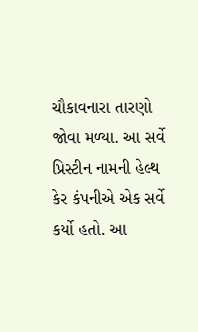ચૌકાવનારા તારણો જોવા મળ્યા. આ સર્વે પ્રિસ્ટીન નામની હેલ્થ કેર કંપનીએ એક સર્વે કર્યો હતો. આ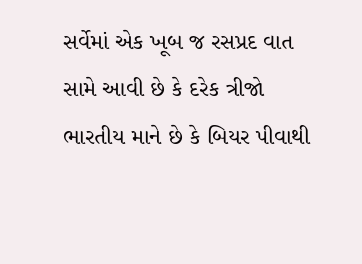સર્વેમાં એક ખૂબ જ રસપ્રદ વાત સામે આવી છે કે દરેક ત્રીજો ભારતીય માને છે કે બિયર પીવાથી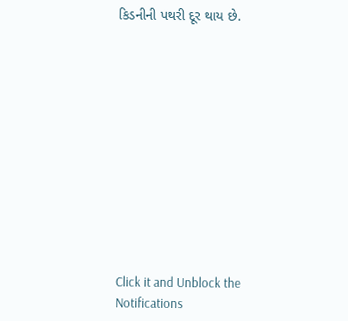કિડનીની પથરી દૂર થાય છે.












Click it and Unblock the Notifications